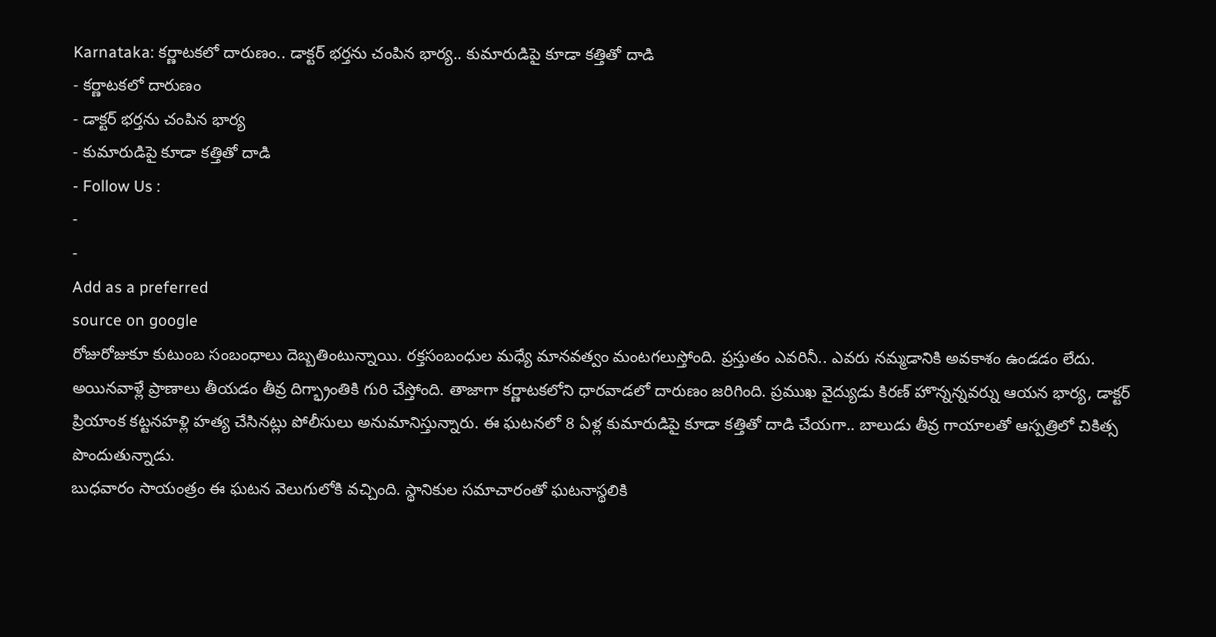Karnataka: కర్ణాటకలో దారుణం.. డాక్టర్ భర్తను చంపిన భార్య.. కుమారుడిపై కూడా కత్తితో దాడి
- కర్ణాటకలో దారుణం
- డాక్టర్ భర్తను చంపిన భార్య
- కుమారుడిపై కూడా కత్తితో దాడి
- Follow Us :
-
-
Add as a preferred
source on google
రోజురోజుకూ కుటుంబ సంబంధాలు దెబ్బతింటున్నాయి. రక్తసంబంధుల మధ్యే మానవత్వం మంటగలుస్తోంది. ప్రస్తుతం ఎవరినీ.. ఎవరు నమ్మడానికి అవకాశం ఉండడం లేదు. అయినవాళ్లే ప్రాణాలు తీయడం తీవ్ర దిగ్భ్రాంతికి గురి చేస్తోంది. తాజాగా కర్ణాటకలోని ధారవాడలో దారుణం జరిగింది. ప్రముఖ వైద్యుడు కిరణ్ హొన్నన్నవర్ను ఆయన భార్య, డాక్టర్ ప్రియాంక కట్టనహళ్లి హత్య చేసినట్లు పోలీసులు అనుమానిస్తున్నారు. ఈ ఘటనలో 8 ఏళ్ల కుమారుడిపై కూడా కత్తితో దాడి చేయగా.. బాలుడు తీవ్ర గాయాలతో ఆస్పత్రిలో చికిత్స పొందుతున్నాడు.
బుధవారం సాయంత్రం ఈ ఘటన వెలుగులోకి వచ్చింది. స్థానికుల సమాచారంతో ఘటనాస్థలికి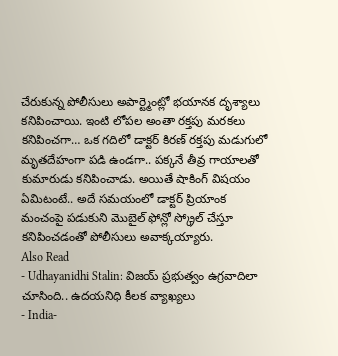చేరుకున్న పోలీసులు అపార్ట్మెంట్లో భయానక దృశ్యాలు కనిపించాయి. ఇంటి లోపల అంతా రక్తపు మరకలు కనిపించగా… ఒక గదిలో డాక్టర్ కిరణ్ రక్తపు మడుగులో మృతదేహంగా పడి ఉండగా.. పక్కనే తీవ్ర గాయాలతో కుమారుడు కనిపించాడు. అయితే షాకింగ్ విషయం ఏమిటంటే.. అదే సమయంలో డాక్టర్ ప్రియాంక మంచంపై పడుకుని మొబైల్ ఫోన్లో స్క్రోల్ చేస్తూ కనిపించడంతో పోలీసులు అవాక్కయ్యారు.
Also Read
- Udhayanidhi Stalin: విజయ్ ప్రభుత్వం ఉగ్రవాదిలా చూసింది.. ఉదయనిధి కీలక వ్యాఖ్యలు
- India-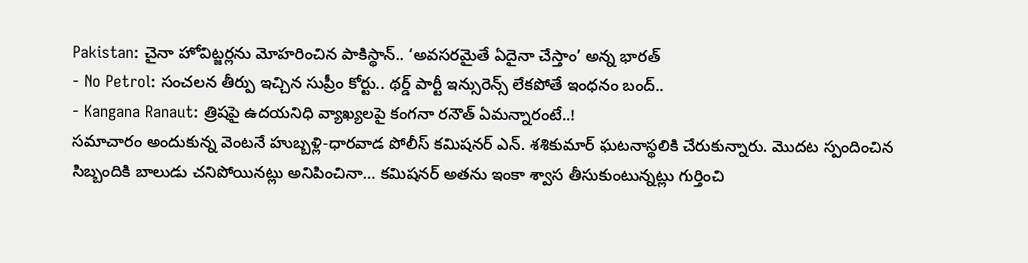Pakistan: చైనా హోవిట్జర్లను మోహరించిన పాకిస్థాన్.. ‘అవసరమైతే ఏదైనా చేస్తాం’ అన్న భారత్
- No Petrol: సంచలన తీర్పు ఇచ్చిన సుప్రీం కోర్టు.. థర్డ్ పార్టీ ఇన్సురెన్స్ లేకపోతే ఇంధనం బంద్..
- Kangana Ranaut: త్రిషపై ఉదయనిధి వ్యాఖ్యలపై కంగనా రనౌత్ ఏమన్నారంటే..!
సమాచారం అందుకున్న వెంటనే హుబ్బళ్లి-ధారవాడ పోలీస్ కమిషనర్ ఎన్. శశికుమార్ ఘటనాస్థలికి చేరుకున్నారు. మొదట స్పందించిన సిబ్బందికి బాలుడు చనిపోయినట్లు అనిపించినా… కమిషనర్ అతను ఇంకా శ్వాస తీసుకుంటున్నట్లు గుర్తించి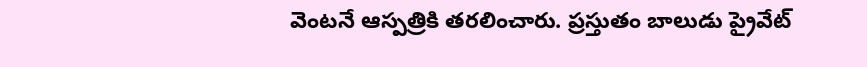వెంటనే ఆస్పత్రికి తరలించారు. ప్రస్తుతం బాలుడు ప్రైవేట్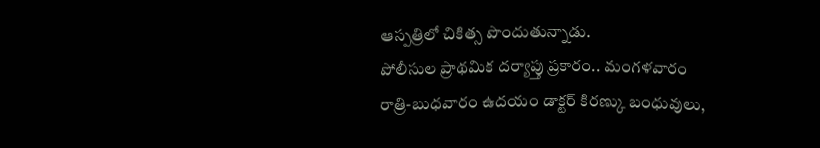ఆస్పత్రిలో చికిత్స పొందుతున్నాడు.
పోలీసుల ప్రాథమిక దర్యాప్తు ప్రకారం.. మంగళవారం రాత్రి-బుధవారం ఉదయం డాక్టర్ కిరణ్కు బంధువులు,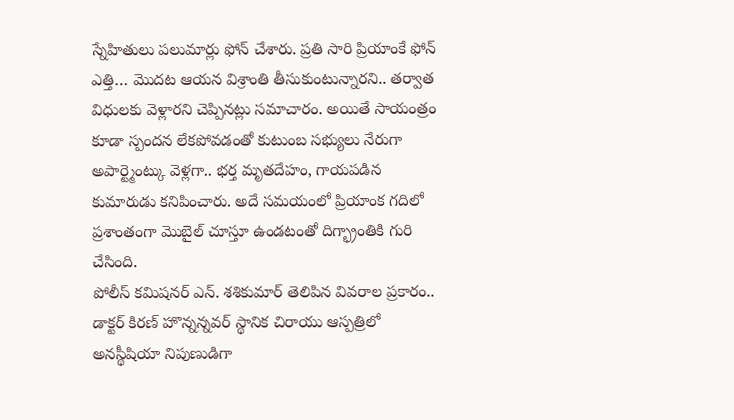స్నేహితులు పలుమార్లు ఫోన్ చేశారు. ప్రతి సారి ప్రియాంకే ఫోన్ ఎత్తి… మొదట ఆయన విశ్రాంతి తీసుకుంటున్నారని.. తర్వాత విధులకు వెళ్లారని చెప్పినట్లు సమాచారం. అయితే సాయంత్రం కూడా స్పందన లేకపోవడంతో కుటుంబ సభ్యులు నేరుగా అపార్ట్మెంట్కు వెళ్లగా.. భర్త మృతదేహం, గాయపడిన కుమారుడు కనిపించారు. అదే సమయంలో ప్రియాంక గదిలో ప్రశాంతంగా మొబైల్ చూస్తూ ఉండటంతో దిగ్భ్రాంతికి గురి చేసింది.
పోలీస్ కమిషనర్ ఎన్. శశికుమార్ తెలిపిన వివరాల ప్రకారం.. డాక్టర్ కిరణ్ హొన్నన్నవర్ స్థానిక చిరాయు ఆస్పత్రిలో అనస్థీషియా నిపుణుడిగా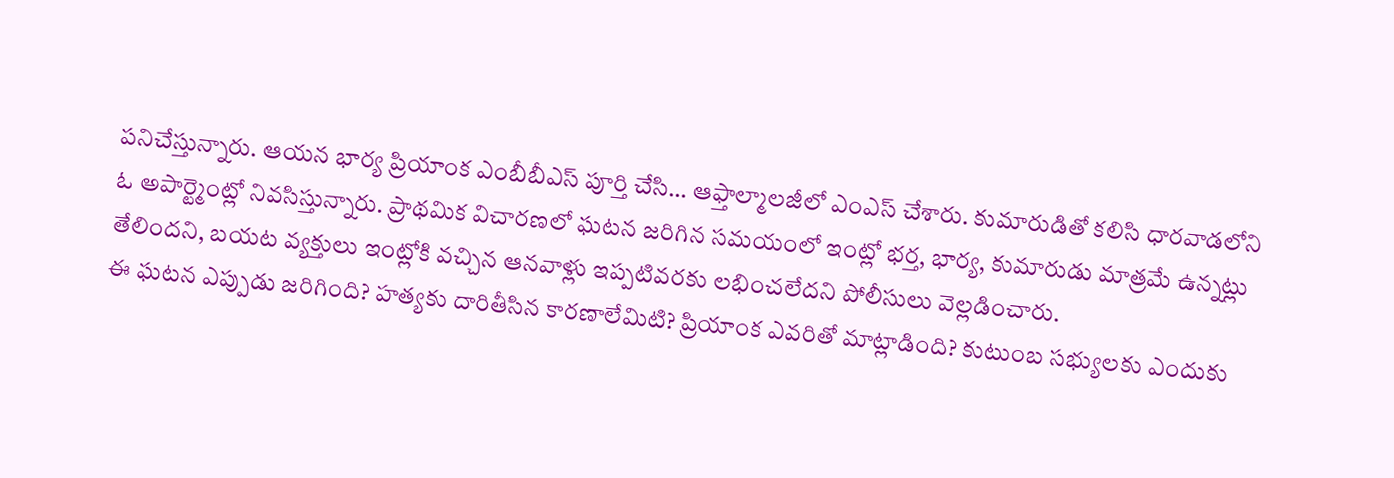పనిచేస్తున్నారు. ఆయన భార్య ప్రియాంక ఎంబీబీఎస్ పూర్తి చేసి… ఆఫ్తాల్మాలజీలో ఎంఎస్ చేశారు. కుమారుడితో కలిసి ధారవాడలోని ఓ అపార్ట్మెంట్లో నివసిస్తున్నారు. ప్రాథమిక విచారణలో ఘటన జరిగిన సమయంలో ఇంట్లో భర్త, భార్య, కుమారుడు మాత్రమే ఉన్నట్లు తేలిందని, బయట వ్యక్తులు ఇంట్లోకి వచ్చిన ఆనవాళ్లు ఇప్పటివరకు లభించలేదని పోలీసులు వెల్లడించారు.
ఈ ఘటన ఎప్పుడు జరిగింది? హత్యకు దారితీసిన కారణాలేమిటి? ప్రియాంక ఎవరితో మాట్లాడింది? కుటుంబ సభ్యులకు ఎందుకు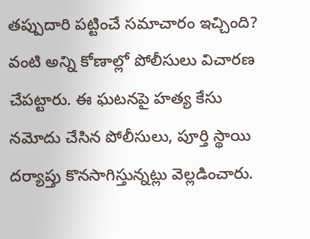తప్పుదారి పట్టించే సమాచారం ఇచ్చింది? వంటి అన్ని కోణాల్లో పోలీసులు విచారణ చేపట్టారు. ఈ ఘటనపై హత్య కేసు నమోదు చేసిన పోలీసులు, పూర్తి స్థాయి దర్యాప్తు కొనసాగిస్తున్నట్లు వెల్లడించారు.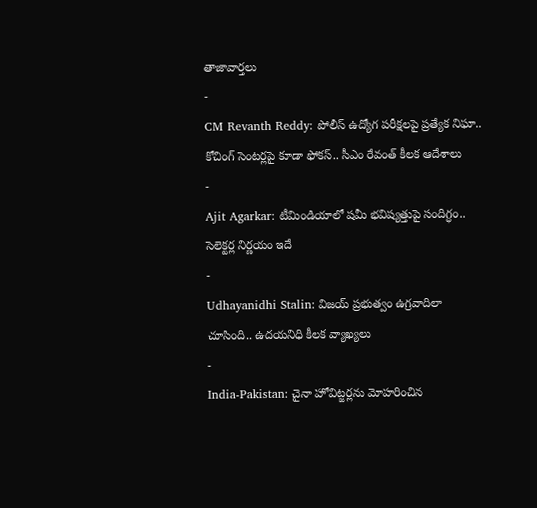తాజావార్తలు
-
CM Revanth Reddy: పోలీస్ ఉద్యోగ పరీక్షలపై ప్రత్యేక నిఘా.. కోచింగ్ సెంటర్లపై కూడా ఫోకస్.. సీఎం రేవంత్ కీలక ఆదేశాలు
-
Ajit Agarkar: టీమిండియాలో షమీ భవిష్యత్తుపై సందిగ్ధం.. సెలెక్టర్ల నిర్ణయం ఇదే
-
Udhayanidhi Stalin: విజయ్ ప్రభుత్వం ఉగ్రవాదిలా చూసింది.. ఉదయనిధి కీలక వ్యాఖ్యలు
-
India-Pakistan: చైనా హోవిట్జర్లను మోహరించిన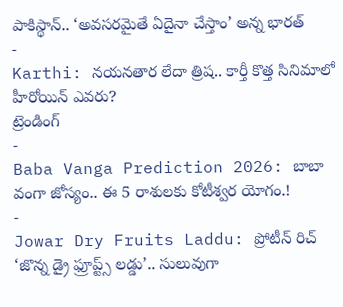పాకిస్థాన్.. ‘అవసరమైతే ఏదైనా చేస్తాం’ అన్న భారత్
-
Karthi: నయనతార లేదా త్రిష.. కార్తీ కొత్త సినిమాలో హీరోయిన్ ఎవరు?
ట్రెండింగ్
-
Baba Vanga Prediction 2026: బాబా వంగా జోస్యం.. ఈ 5 రాశులకు కోటీశ్వర యోగం.!
-
Jowar Dry Fruits Laddu: ప్రోటీన్ రిచ్ ‘జొన్న డ్రై ఫ్రూప్ట్స్ లడ్డు’.. సులువుగా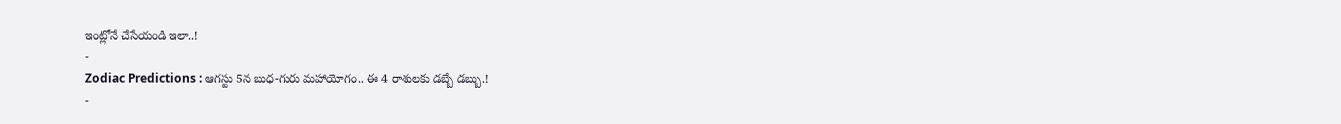ఇంట్లోనే చేసేయండి ఇలా..!
-
Zodiac Predictions : ఆగస్టు 5న బుధ-గురు మహాయోగం.. ఈ 4 రాశులకు డబ్బే డబ్బు.!
-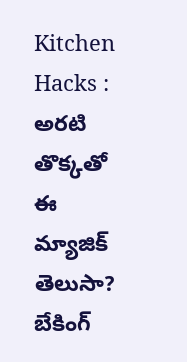Kitchen Hacks : అరటి తొక్కతో ఈ మ్యాజిక్ తెలుసా? బేకింగ్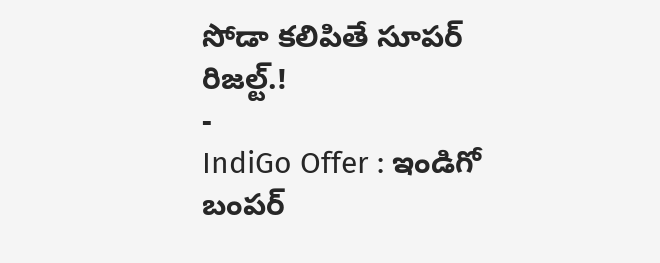సోడా కలిపితే సూపర్ రిజల్ట్.!
-
IndiGo Offer : ఇండిగో బంపర్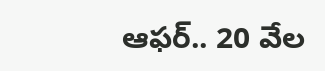ఆఫర్.. 20 వేల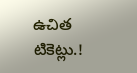ఉచిత టికెట్లు.!